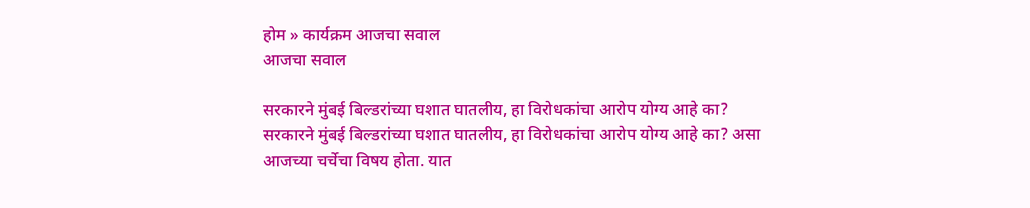होम » कार्यक्रम आजचा सवाल
आजचा सवाल

सरकारने मुंबई बिल्डरांच्या घशात घातलीय, हा विरोधकांचा आरोप योग्य आहे का?
सरकारने मुंबई बिल्डरांच्या घशात घातलीय, हा विरोधकांचा आरोप योग्य आहे का? असा आजच्या चर्चेचा विषय होता. यात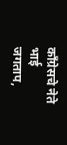काँग्रेसचे नेते भाई जगताप,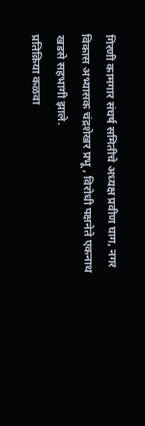गिरणी कामगार संघर्ष समितीचे अध्यक्ष प्रवीण घाग, नगर विकास अभ्यासक चंद्रशेखर प्रभू , विरोधी पक्षनेते एकनाथ खडसे सहभागी झाले.
प्रतिक्रिया कळवा